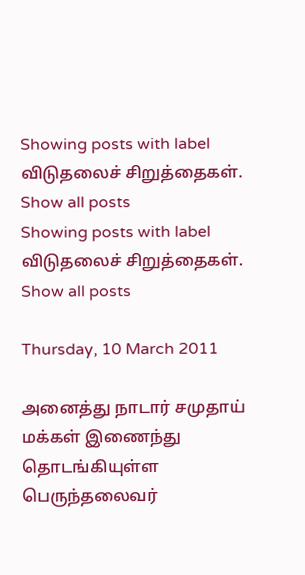Showing posts with label விடுதலைச் சிறுத்தைகள். Show all posts
Showing posts with label விடுதலைச் சிறுத்தைகள். Show all posts

Thursday, 10 March 2011

அனைத்து நாடார் சமுதாய் மக்கள் இணைந்து தொடங்கியுள்ள பெருந்தலைவர்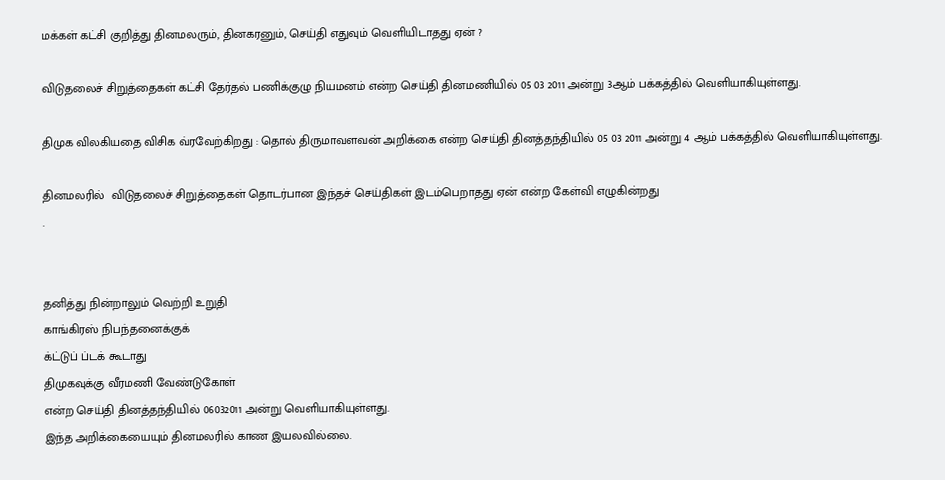மக்கள் கட்சி குறித்து தினமலரும், தினகரனும், செய்தி எதுவும் வெளியிடாதது ஏன் ?

விடுதலைச் சிறுத்தைகள் கட்சி தேர்தல் பணிக்குழு நியமனம் என்ற செய்தி தினமணியில் 05 03 2011 அன்று 3ஆம் பக்கத்தில் வெளியாகியுள்ளது.

திமுக விலகியதை விசிக வ்ரவேற்கிறது : தொல் திருமாவளவன் அறிக்கை என்ற செய்தி தினத்தந்தியில் 05 03 2011 அன்று 4 ஆம் பக்கத்தில் வெளியாகியுள்ளது.

தினமலரில்  விடுதலைச் சிறுத்தைகள் தொடர்பான இந்தச் செய்திகள் இடம்பெறாதது ஏன் என்ற கேள்வி எழுகின்றது
.


தனித்து நின்றாலும் வெற்றி உறுதி
காங்கிரஸ் நிபந்தனைக்குக்
க்ட்டுப் ப்டக் கூடாது
திமுகவுக்கு வீரமணி வேண்டுகோள்
என்ற செய்தி தினத்தந்தியில் 06032011 அன்று வெளியாகியுள்ளது.
இந்த அறிக்கையையும் தினமலரில் காண இயலவில்லை.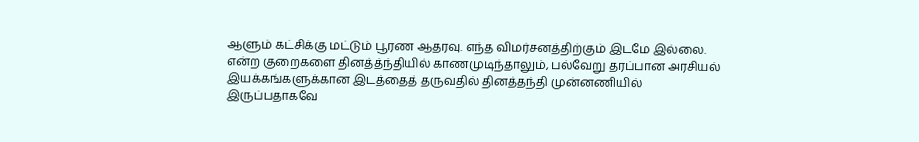ஆளும் கட்சிக்கு மட்டும் பூரண ஆதரவு. எந்த விமர்சனத்திற்கும் இடமே இல்லை. என்ற குறைகளை தினத்த்ந்தியில் காணமுடிந்தாலும், பல்வேறு தரப்பான அரசியல் இயக்கங்களுக்கான இடத்தைத் தருவதில் தினத்தந்தி முன்னணியில் இருப்பதாகவே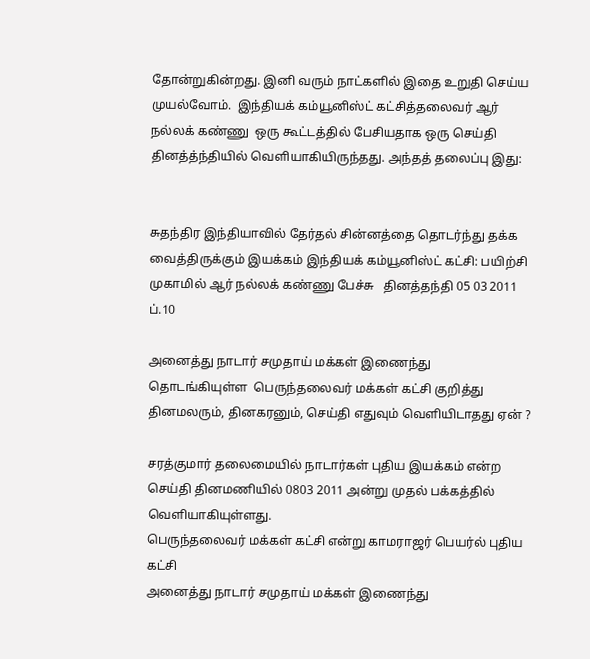தோன்றுகின்றது. இனி வரும் நாட்களில் இதை உறுதி செய்ய முயல்வோம்.  இந்தியக் கம்யூனிஸ்ட் கட்சித்தலைவர் ஆர் நல்லக் கண்ணு  ஒரு கூட்டத்தில் பேசியதாக ஒரு செய்தி தினத்த்ந்தியில் வெளியாகியிருந்தது. அந்தத் தலைப்பு இது:


சுதந்திர இந்தியாவில் தேர்தல் சின்னத்தை தொடர்ந்து தக்க வைத்திருக்கும் இயக்கம் இந்தியக் கம்யூனிஸ்ட் கட்சி: பயிற்சி முகாமில் ஆர் நல்லக் கண்ணு பேச்சு   தினத்தந்தி 05 03 2011 ப்.10

அனைத்து நாடார் சமுதாய் மக்கள் இணைந்து  தொடங்கியுள்ள  பெருந்தலைவர் மக்கள் கட்சி குறித்து தினமலரும், தினகரனும், செய்தி எதுவும் வெளியிடாதது ஏன் ?

சரத்குமார் தலைமையில் நாடார்கள் புதிய இயக்கம் என்ற செய்தி தினமணியில் 0803 2011 அன்று முதல் பக்கத்தில் வெளியாகியுள்ளது.
பெருந்தலைவர் மக்கள் கட்சி என்று காமராஜர் பெயர்ல் புதிய கட்சி
அனைத்து நாடார் சமுதாய் மக்கள் இணைந்து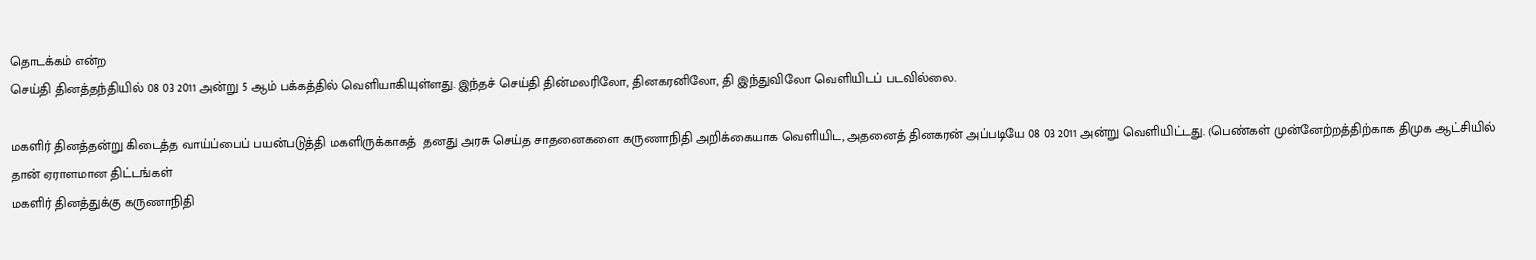தொடக்கம் என்ற‌
செய்தி தினத்தந்தியில் 08 03 2011 அன்று 5 ஆம் பக்கத்தில் வெளியாகியுள்ளது. இந்தச் செய்தி தின்மலரிலோ, தினகரனிலோ, தி இந்துவிலோ வெளியிடப் படவில்லை.

மகளிர் தினத்தன்று கிடைத்த வாய்ப்பைப் பயன்படுத்தி மகளிருக்காகத்  தனது அரசு செய்த சாதனைகளை கருணாநிதி அறிக்கையாக வெளியிட, அதனைத் தினகரன் அப்படியே 08 03 2011 அன்று வெளியிட்டது. (பெண்கள் முன்னேற்றத்திற்காக திமுக ஆட்சியில் தான் ஏராளமான திட்டங்கள்
மகளிர் தினத்துக்கு கருணாநிதி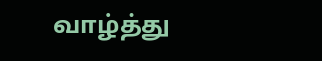வாழ்த்து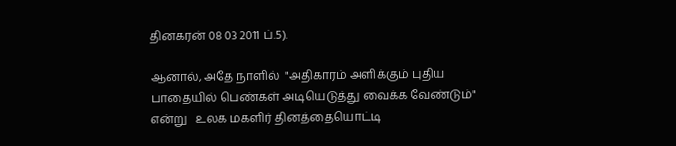தினகரன் 08 03 2011 ப்.5).

ஆனால், அதே நாளில்  "அதிகாரம் அளிக்கும் புதிய பாதையில் பெண்கள் அடியெடுத்து வைக்க வேண்டும்" என்று   உலக மகளிர் தினத்தையொட்டி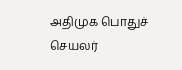அதிமுக பொதுச் செயலர்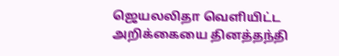ஜெயலலிதா வெளியிட்ட அறிக்கையை தினத்தந்தி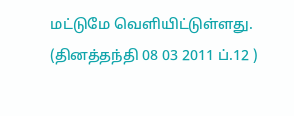மட்டுமே வெளியிட்டுள்ளது. (தினத்தந்தி 08 03 2011 ப்.12 )